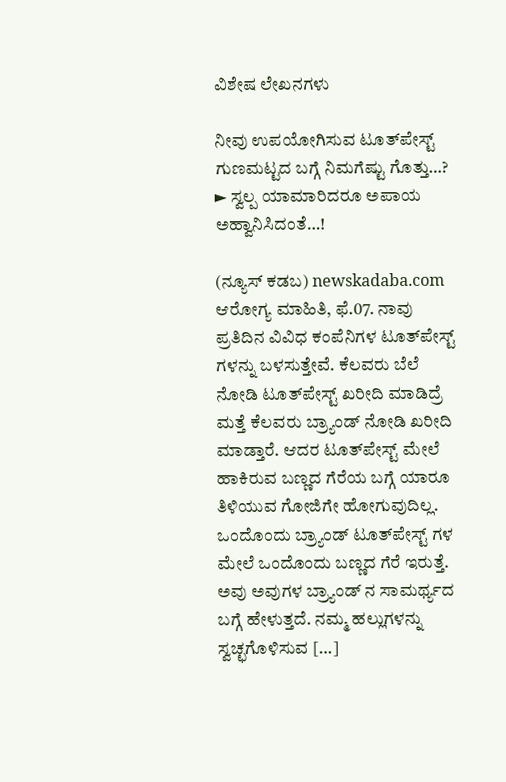ವಿಶೇಷ ಲೇಖನಗಳು

ನೀವು ಉಪಯೋಗಿಸುವ ಟೂತ್‌ಪೇಸ್ಟ್ ಗುಣಮಟ್ಟದ ಬಗ್ಗೆ ನಿಮಗೆಷ್ಟು ಗೊತ್ತು…? ► ಸ್ವಲ್ಪ ಯಾಮಾರಿದರೂ ಅಪಾಯ ಅಹ್ವಾನಿಸಿದಂತೆ…!

(ನ್ಯೂಸ್ ಕಡಬ) newskadaba.com ಆರೋಗ್ಯ ಮಾಹಿತಿ, ಫೆ.07. ನಾವು ಪ್ರತಿದಿನ ವಿವಿಧ ಕಂಪೆನಿಗಳ ಟೂತ್‌ಪೇಸ್ಟ್ ಗಳನ್ನು ಬಳಸುತ್ತೇವೆ. ಕೆಲವರು ಬೆಲೆ ನೋಡಿ ಟೂತ್‌ಪೇಸ್ಟ್ ಖರೀದಿ ಮಾಡಿದ್ರೆ ಮತ್ತೆ ಕೆಲವರು ಬ್ರ್ಯಾಂಡ್ ನೋಡಿ ಖರೀದಿ ಮಾಡ್ತಾರೆ. ಆದರ ಟೂತ್‌ಪೇಸ್ಟ್ ಮೇಲೆ ಹಾಕಿರುವ ಬಣ್ಣದ ಗೆರೆಯ ಬಗ್ಗೆ ಯಾರೂ ತಿಳಿಯುವ ಗೋಜಿಗೇ ಹೋಗುವುದಿಲ್ಲ. ಒಂದೊಂದು ಬ್ರ್ಯಾಂಡ್ ಟೂತ್‌ಪೇಸ್ಟ್ ಗಳ ಮೇಲೆ ಒಂದೊಂದು ಬಣ್ಣದ ಗೆರೆ ಇರುತ್ತೆ. ಅವು ಅವುಗಳ ಬ್ರ್ಯಾಂಡ್ ನ ಸಾಮರ್ಥ್ಯದ ಬಗ್ಗೆ ಹೇಳುತ್ತದೆ. ನಮ್ಮ ಹಲ್ಲುಗಳನ್ನು ಸ್ವಚ್ಛಗೊಳಿಸುವ […]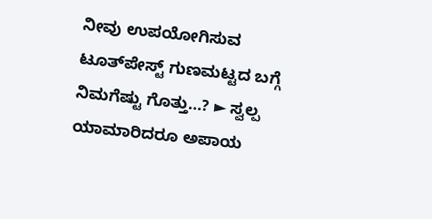ನೀವು ಉಪಯೋಗಿಸುವ ಟೂತ್‌ಪೇಸ್ಟ್ ಗುಣಮಟ್ಟದ ಬಗ್ಗೆ ನಿಮಗೆಷ್ಟು ಗೊತ್ತು…? ► ಸ್ವಲ್ಪ ಯಾಮಾರಿದರೂ ಅಪಾಯ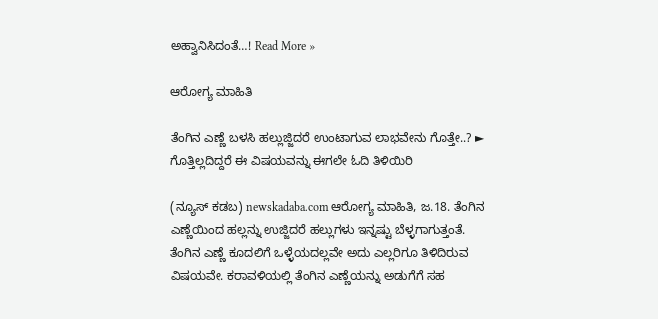ಅಹ್ವಾನಿಸಿದಂತೆ…! Read More »

ಆರೋಗ್ಯ ಮಾಹಿತಿ

ತೆಂಗಿನ ಎಣ್ಣೆ ಬಳಸಿ ಹಲ್ಲುಜ್ಜಿದರೆ ಉಂಟಾಗುವ ಲಾಭವೇನು ಗೊತ್ತೇ..? ► ಗೊತ್ತಿಲ್ಲದಿದ್ದರೆ ಈ ವಿಷಯವನ್ನು ಈಗಲೇ ಓದಿ ತಿಳಿಯಿರಿ

(ನ್ಯೂಸ್ ಕಡಬ) newskadaba.com ಆರೋಗ್ಯ ಮಾಹಿತಿ, ಜ.18. ತೆಂಗಿನ ಎಣ್ಣೆಯಿಂದ ಹಲ್ಲನ್ನು ಉಜ್ಜಿದರೆ ಹಲ್ಲುಗಳು ಇನ್ನಷ್ಟು ಬೆಳ್ಳಗಾಗುತ್ತಂತೆ. ತೆಂಗಿನ ಎಣ್ಣೆ ಕೂದಲಿಗೆ ಒಳ್ಳೆಯದಲ್ಲವೇ ಅದು ಎಲ್ಲರಿಗೂ ತಿಳಿದಿರುವ ವಿಷಯವೇ. ಕರಾವಳಿಯಲ್ಲಿ ತೆಂಗಿನ ಎಣ್ಣೆಯನ್ನು ಅಡುಗೆಗೆ ಸಹ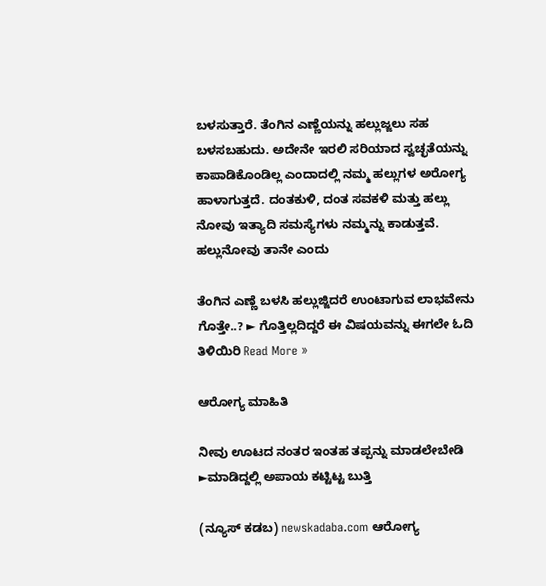ಬಳಸುತ್ತಾರೆ. ತೆಂಗಿನ ಎಣ್ಣೆಯನ್ನು ಹಲ್ಲುಜ್ಜಲು ಸಹ ಬಳಸಬಹುದು. ಅದೇನೇ ಇರಲಿ ಸರಿಯಾದ ಸ್ವಚ್ಛತೆಯನ್ನು ಕಾಪಾಡಿಕೊಂಡಿಲ್ಲ ಎಂದಾದಲ್ಲಿ ನಮ್ಮ ಹಲ್ಲುಗಳ ಅರೋಗ್ಯ ಹಾಳಾಗುತ್ತದೆ. ದಂತಕುಳಿ, ದಂತ ಸವಕಳಿ ಮತ್ತು ಹಲ್ಲು ನೋವು ಇತ್ಯಾದಿ ಸಮಸ್ಯೆಗಳು ನಮ್ಮನ್ನು ಕಾಡುತ್ತವೆ. ಹಲ್ಲುನೋವು ತಾನೇ ಎಂದು

ತೆಂಗಿನ ಎಣ್ಣೆ ಬಳಸಿ ಹಲ್ಲುಜ್ಜಿದರೆ ಉಂಟಾಗುವ ಲಾಭವೇನು ಗೊತ್ತೇ..? ► ಗೊತ್ತಿಲ್ಲದಿದ್ದರೆ ಈ ವಿಷಯವನ್ನು ಈಗಲೇ ಓದಿ ತಿಳಿಯಿರಿ Read More »

ಆರೋಗ್ಯ ಮಾಹಿತಿ

ನೀವು‌‌ ಊಟದ ನಂತರ ಇಂತಹ ತಪ್ಪನ್ನು ಮಾಡಲೇಬೇಡಿ ►ಮಾಡಿದ್ದಲ್ಲಿ ಅಪಾಯ ಕಟ್ಟಿಟ್ಟ ಬುತ್ತಿ

(ನ್ಯೂಸ್ ಕಡಬ) newskadaba.com ಆರೋಗ್ಯ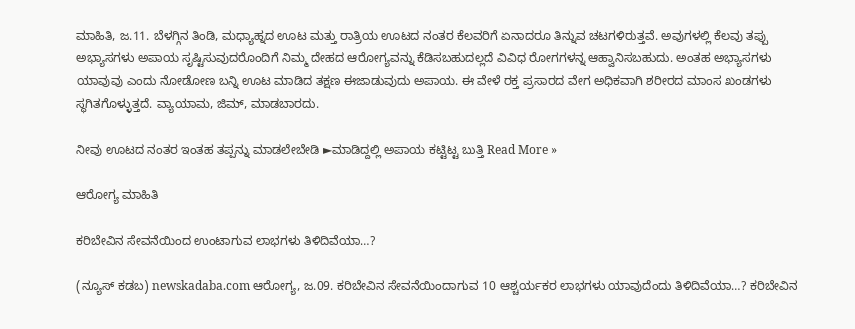ಮಾಹಿತಿ, ಜ.11. ಬೆಳಗ್ಗಿನ ತಿಂಡಿ, ಮಧ್ಯಾಹ್ನದ ಊಟ ಮತ್ತು ರಾತ್ರಿಯ ಊಟದ ನಂತರ ಕೆಲವರಿಗೆ ಏನಾದರೂ ತಿನ್ನುವ ಚಟಗಳಿರುತ್ತವೆ. ಅವುಗಳಲ್ಲಿ ಕೆಲವು ತಪ್ಪು ಅಭ್ಯಾಸಗಳು ಅಪಾಯ ಸೃಷ್ಟಿಸುವುದರೊಂದಿಗೆ ನಿಮ್ಮ ದೇಹ‌ದ ಆರೋಗ್ಯವನ್ನು ಕೆಡಿಸಬಹುದಲ್ಲದೆ ವಿವಿಧ ರೋಗಗಳನ್ನ ಆಹ್ವಾನಿಸಬಹುದು. ಅಂತಹ ಅಭ್ಯಾಸಗಳು ಯಾವುವು ಎಂದು ನೋಡೋಣ ಬನ್ನಿ ಊಟ ಮಾಡಿದ ತಕ್ಷಣ ಈಜಾಡುವುದು ಅಪಾಯ. ಈ ವೇಳೆ ರಕ್ತ ಪ್ರಸಾರದ ವೇಗ ಅಧಿಕವಾಗಿ ಶರೀರದ ಮಾಂಸ ಖಂಡಗಳು ಸ್ಥಗಿತಗೊಳ್ಳುತ್ತದೆ. ವ್ಯಾಯಾಮ, ಜಿಮ್, ಮಾಡಬಾರದು.

ನೀವು‌‌ ಊಟದ ನಂತರ ಇಂತಹ ತಪ್ಪನ್ನು ಮಾಡಲೇಬೇಡಿ ►ಮಾಡಿದ್ದಲ್ಲಿ ಅಪಾಯ ಕಟ್ಟಿಟ್ಟ ಬುತ್ತಿ Read More »

ಆರೋಗ್ಯ ಮಾಹಿತಿ

ಕರಿಬೇವಿನ ಸೇವನೆಯಿಂದ ಉಂಟಾಗುವ ಲಾಭಗಳು ತಿಳಿದಿವೆಯಾ…?

(ನ್ಯೂಸ್ ಕಡಬ) newskadaba.com ಆರೋಗ್ಯ, ಜ.09. ಕರಿಬೇವಿನ ಸೇವನೆಯಿಂದಾಗುವ 10 ಆಶ್ಚರ್ಯಕರ ಲಾಭಗಳು ಯಾವುದೆಂದು ತಿಳಿದಿವೆಯಾ…? ಕರಿಬೇವಿನ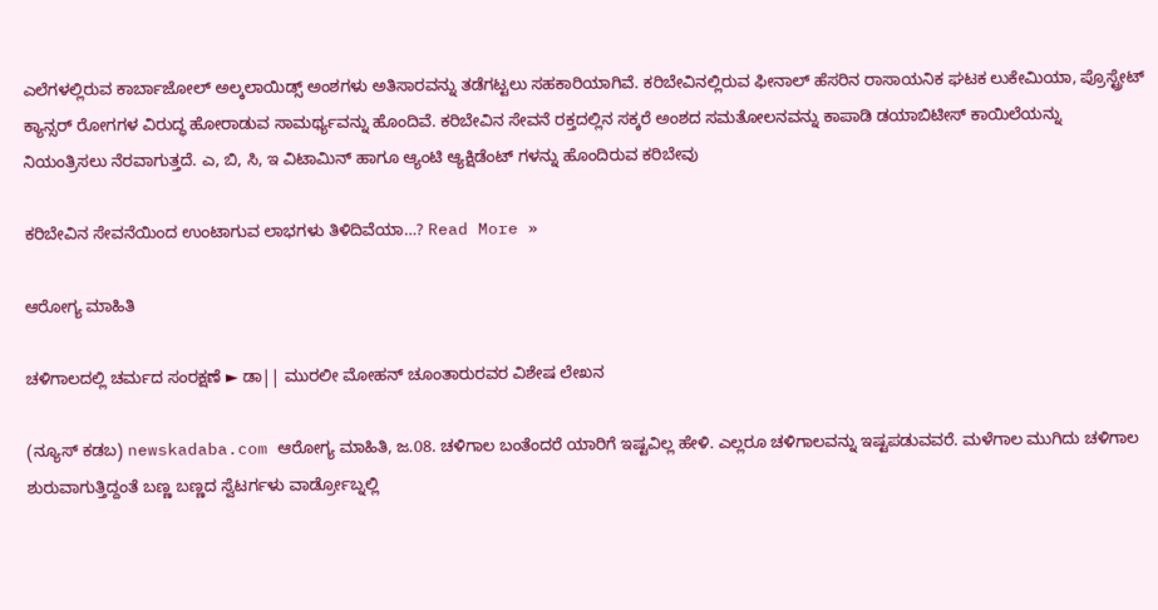ಎಲೆಗಳಲ್ಲಿರುವ ಕಾರ್ಬಾಜೋಲ್ ಅಲ್ಕಲಾಯಿಡ್ಸ್ ಅಂಶಗಳು ಅತಿಸಾರವನ್ನು ತಡೆಗಟ್ಟಲು ಸಹಕಾರಿಯಾಗಿವೆ. ಕರಿಬೇವಿನಲ್ಲಿರುವ ಫೀನಾಲ್ ಹೆಸರಿನ ರಾಸಾಯನಿಕ ಘಟಕ ಲುಕೇಮಿಯಾ, ಪ್ರೊಸ್ಟ್ರೇಟ್ ಕ್ಯಾನ್ಸರ್ ರೋಗಗಳ ವಿರುದ್ಧ ಹೋರಾಡುವ ಸಾಮರ್ಥ್ಯವನ್ನು ಹೊಂದಿವೆ. ಕರಿಬೇವಿನ ಸೇವನೆ ರಕ್ತದಲ್ಲಿನ ಸಕ್ಕರೆ ಅಂಶದ ಸಮತೋಲನವನ್ನು ಕಾಪಾಡಿ ಡಯಾಬಿಟೀಸ್ ಕಾಯಿಲೆಯನ್ನು ನಿಯಂತ್ರಿಸಲು ನೆರವಾಗುತ್ತದೆ. ಎ, ಬಿ, ಸಿ, ಇ ವಿಟಾಮಿನ್ ಹಾಗೂ ಆ್ಯಂಟಿ ಆ್ಯಕ್ಷಿಡೆಂಟ್ ಗಳನ್ನು ಹೊಂದಿರುವ ಕರಿಬೇವು

ಕರಿಬೇವಿನ ಸೇವನೆಯಿಂದ ಉಂಟಾಗುವ ಲಾಭಗಳು ತಿಳಿದಿವೆಯಾ…? Read More »

ಆರೋಗ್ಯ ಮಾಹಿತಿ

ಚಳಿಗಾಲದಲ್ಲಿ ಚರ್ಮದ ಸಂರಕ್ಷಣೆ ► ಡಾ|| ಮುರಲೀ ಮೋಹನ್ ಚೂಂತಾರುರವರ ವಿಶೇಷ ಲೇಖನ

(ನ್ಯೂಸ್ ಕಡಬ) newskadaba.com ಆರೋಗ್ಯ ಮಾಹಿತಿ, ಜ.08. ಚಳಿಗಾಲ ಬಂತೆಂದರೆ ಯಾರಿಗೆ ಇಷ್ಟವಿಲ್ಲ ಹೇಳಿ. ಎಲ್ಲರೂ ಚಳಿಗಾಲವನ್ನು ಇಷ್ಟಪಡುವವರೆ. ಮಳೆಗಾಲ ಮುಗಿದು ಚಳಿಗಾಲ ಶುರುವಾಗುತ್ತಿದ್ದಂತೆ ಬಣ್ಣ ಬಣ್ಣದ ಸ್ವೆಟರ್ಗಳು ವಾರ್ಡ್ರೋಬ್ನಲ್ಲಿ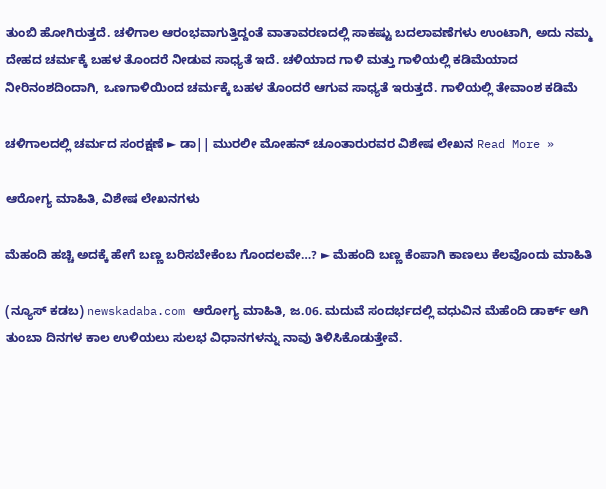ತುಂಬಿ ಹೋಗಿರುತ್ತದೆ. ಚಳಿಗಾಲ ಆರಂಭವಾಗುತ್ತಿದ್ದಂತೆ ವಾತಾವರಣದಲ್ಲಿ ಸಾಕಷ್ಟು ಬದಲಾವಣೆಗಳು ಉಂಟಾಗಿ, ಅದು ನಮ್ಮ ದೇಹದ ಚರ್ಮಕ್ಕೆ ಬಹಳ ತೊಂದರೆ ನೀಡುವ ಸಾಧ್ಯತೆ ಇದೆ. ಚಳಿಯಾದ ಗಾಳಿ ಮತ್ತು ಗಾಳಿಯಲ್ಲಿ ಕಡಿಮೆಯಾದ ನೀರಿನಂಶದಿಂದಾಗಿ, ಒಣಗಾಳಿಯಿಂದ ಚರ್ಮಕ್ಕೆ ಬಹಳ ತೊಂದರೆ ಆಗುವ ಸಾಧ್ಯತೆ ಇರುತ್ತದೆ. ಗಾಳಿಯಲ್ಲಿ ತೇವಾಂಶ ಕಡಿಮೆ

ಚಳಿಗಾಲದಲ್ಲಿ ಚರ್ಮದ ಸಂರಕ್ಷಣೆ ► ಡಾ|| ಮುರಲೀ ಮೋಹನ್ ಚೂಂತಾರುರವರ ವಿಶೇಷ ಲೇಖನ Read More »

ಆರೋಗ್ಯ ಮಾಹಿತಿ, ವಿಶೇಷ ಲೇಖನಗಳು

ಮೆಹಂದಿ ಹಚ್ಚಿ ಅದಕ್ಕೆ ಹೇಗೆ ಬಣ್ಣ ಬರಿಸಬೇಕೆಂಬ ಗೊಂದಲವೇ…? ► ಮೆಹಂದಿ ಬಣ್ಣ ಕೆಂಪಾಗಿ ಕಾಣಲು ಕೆಲವೊಂದು ಮಾಹಿತಿ

(ನ್ಯೂಸ್ ಕಡಬ) newskadaba.com ಆರೋಗ್ಯ ಮಾಹಿತಿ, ಜ.06. ಮದುವೆ ಸಂದರ್ಭದಲ್ಲಿ ವಧುವಿನ ಮೆಹೆಂದಿ ಡಾರ್ಕ್‌ ಆಗಿ ತುಂಬಾ ದಿನಗಳ ಕಾಲ ಉಳಿಯಲು ಸುಲಭ ವಿಧಾ‌ನಗಳನ್ನು ನಾವು ತಿಳಿಸಿಕೊಡುತ್ತೇವೆ.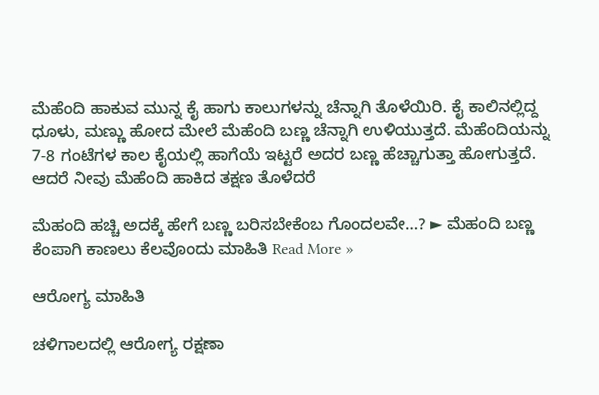ಮೆಹೆಂದಿ ಹಾಕುವ ಮುನ್ನ ಕೈ ಹಾಗು ಕಾಲುಗಳನ್ನು ಚೆನ್ನಾಗಿ ತೊಳೆಯಿರಿ. ಕೈ ಕಾಲಿನಲ್ಲಿದ್ದ ಧೂಳು, ಮಣ್ಣು ಹೋದ ಮೇಲೆ ಮೆಹೆಂದಿ ಬಣ್ಣ ಚೆನ್ನಾಗಿ ಉಳಿಯುತ್ತದೆ. ಮೆಹೆಂದಿಯನ್ನು 7-8 ಗಂಟೆಗಳ ಕಾಲ ಕೈಯಲ್ಲಿ ಹಾಗೆಯೆ ಇಟ್ಟರೆ ಅದರ ಬಣ್ಣ ಹೆಚ್ಚಾಗುತ್ತಾ ಹೋಗುತ್ತದೆ. ಆದರೆ ನೀವು ಮೆಹೆಂದಿ ಹಾಕಿದ ತಕ್ಷಣ ತೊಳೆದರೆ

ಮೆಹಂದಿ ಹಚ್ಚಿ ಅದಕ್ಕೆ ಹೇಗೆ ಬಣ್ಣ ಬರಿಸಬೇಕೆಂಬ ಗೊಂದಲವೇ…? ► ಮೆಹಂದಿ ಬಣ್ಣ ಕೆಂಪಾಗಿ ಕಾಣಲು ಕೆಲವೊಂದು ಮಾಹಿತಿ Read More »

ಆರೋಗ್ಯ ಮಾಹಿತಿ

ಚಳಿಗಾಲದಲ್ಲಿ ಆರೋಗ್ಯ ರಕ್ಷಣಾ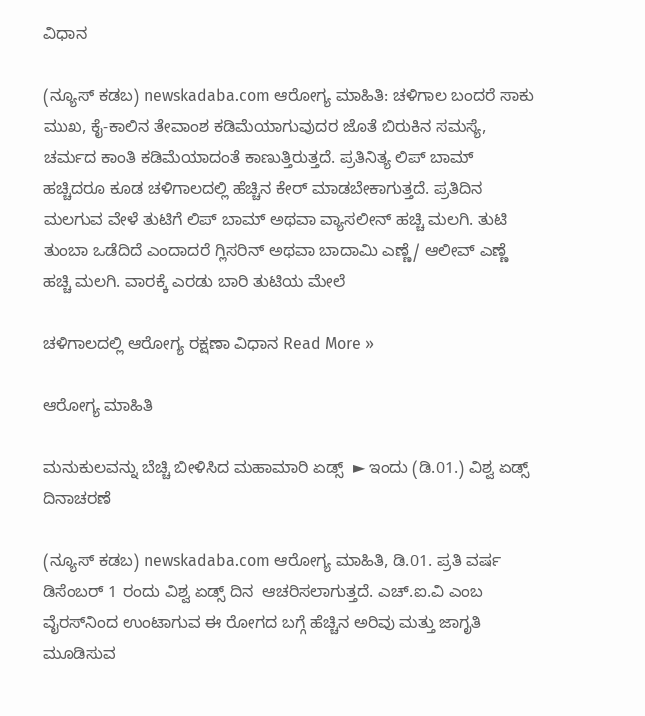ವಿಧಾನ

(ನ್ಯೂಸ್ ಕಡಬ) newskadaba.com ಆರೋಗ್ಯ ಮಾಹಿತಿ: ಚಳಿಗಾಲ ಬಂದರೆ ಸಾಕು ಮುಖ, ಕೈ-ಕಾಲಿನ ತೇವಾಂಶ ಕಡಿಮೆಯಾಗುವುದರ ಜೊತೆ ಬಿರುಕಿನ ಸಮಸ್ಯೆ, ಚರ್ಮದ ಕಾಂತಿ ಕಡಿಮೆಯಾದಂತೆ ಕಾಣುತ್ತಿರುತ್ತದೆ. ಪ್ರತಿನಿತ್ಯ ಲಿಪ್ ಬಾಮ್ ಹಚ್ಚಿದರೂ ಕೂಡ ಚಳಿಗಾಲದಲ್ಲಿ ಹೆಚ್ಚಿನ ಕೇರ್ ಮಾಡಬೇಕಾಗುತ್ತದೆ. ಪ್ರತಿದಿನ ಮಲಗುವ ವೇಳೆ ತುಟಿಗೆ ಲಿಪ್ ಬಾಮ್ ಅಥವಾ ವ್ಯಾಸಲೀನ್ ಹಚ್ಚಿ ಮಲಗಿ. ತುಟಿ ತುಂಬಾ ಒಡೆದಿದೆ ಎಂದಾದರೆ ಗ್ಲಿಸರಿನ್ ಅಥವಾ ಬಾದಾಮಿ ಎಣ್ಣೆ/ ಆಲೀವ್ ಎಣ್ಣೆ ಹಚ್ಚಿ ಮಲಗಿ. ವಾರಕ್ಕೆ ಎರಡು ಬಾರಿ ತುಟಿಯ ಮೇಲೆ

ಚಳಿಗಾಲದಲ್ಲಿ ಆರೋಗ್ಯ ರಕ್ಷಣಾ ವಿಧಾನ Read More »

ಆರೋಗ್ಯ ಮಾಹಿತಿ

ಮನುಕುಲವನ್ನು ಬೆಚ್ಚಿ ಬೀಳಿಸಿದ ಮಹಾಮಾರಿ ಏಡ್ಸ್  ► ಇಂದು (ಡಿ.01.) ವಿಶ್ವ ಏಡ್ಸ್ ದಿನಾಚರಣೆ

(ನ್ಯೂಸ್ ಕಡಬ) newskadaba.com ಆರೋಗ್ಯ ಮಾಹಿತಿ, ಡಿ.01. ಪ್ರತಿ ವರ್ಷ ಡಿಸೆಂಬರ್ 1 ರಂದು ವಿಶ್ವ ಏಡ್ಸ್ ದಿನ  ಆಚರಿಸಲಾಗುತ್ತದೆ. ಎಚ್.ಐ.ವಿ ಎಂಬ ವೈರಸ್‌ನಿಂದ ಉಂಟಾಗುವ ಈ ರೋಗದ ಬಗ್ಗೆ ಹೆಚ್ಚಿನ ಅರಿವು ಮತ್ತು ಜಾಗೃತಿ ಮೂಡಿಸುವ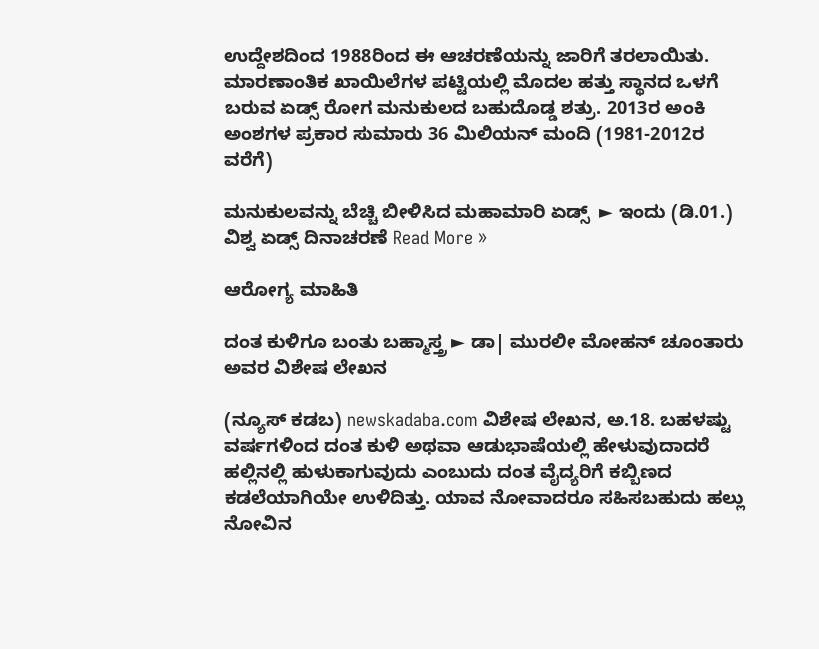ಉದ್ದೇಶದಿಂದ 1988ರಿಂದ ಈ ಆಚರಣೆಯನ್ನು ಜಾರಿಗೆ ತರಲಾಯಿತು. ಮಾರಣಾಂತಿಕ ಖಾಯಿಲೆಗಳ ಪಟ್ಟಿಯಲ್ಲಿ ಮೊದಲ ಹತ್ತು ಸ್ಥಾನದ ಒಳಗೆ ಬರುವ ಏಡ್ಸ್ ರೋಗ ಮನುಕುಲದ ಬಹುದೊಡ್ಡ ಶತ್ರು. 2013ರ ಅಂಕಿ ಅಂಶಗಳ ಪ್ರಕಾರ ಸುಮಾರು 36 ಮಿಲಿಯನ್ ಮಂದಿ (1981-2012ರ ವರೆಗೆ)

ಮನುಕುಲವನ್ನು ಬೆಚ್ಚಿ ಬೀಳಿಸಿದ ಮಹಾಮಾರಿ ಏಡ್ಸ್  ► ಇಂದು (ಡಿ.01.) ವಿಶ್ವ ಏಡ್ಸ್ ದಿನಾಚರಣೆ Read More »

ಆರೋಗ್ಯ ಮಾಹಿತಿ

ದಂತ ಕುಳಿಗೂ ಬಂತು ಬಹ್ಮಾಸ್ತ್ರ ► ಡಾ| ಮುರಲೀ ಮೋಹನ್ ಚೂಂತಾರು ಅವರ ವಿಶೇಷ ಲೇಖನ

(ನ್ಯೂಸ್ ಕಡಬ) newskadaba.com ವಿಶೇಷ ಲೇಖನ, ಅ.18. ಬಹಳಷ್ಟು ವರ್ಷಗಳಿಂದ ದಂತ ಕುಳಿ ಅಥವಾ ಆಡುಭಾಷೆಯಲ್ಲಿ ಹೇಳುವುದಾದರೆ ಹಲ್ಲಿನಲ್ಲಿ ಹುಳುಕಾಗುವುದು ಎಂಬುದು ದಂತ ವೈದ್ಯರಿಗೆ ಕಬ್ಬಿಣದ ಕಡಲೆಯಾಗಿಯೇ ಉಳಿದಿತ್ತು. ಯಾವ ನೋವಾದರೂ ಸಹಿಸಬಹುದು ಹಲ್ಲು ನೋವಿನ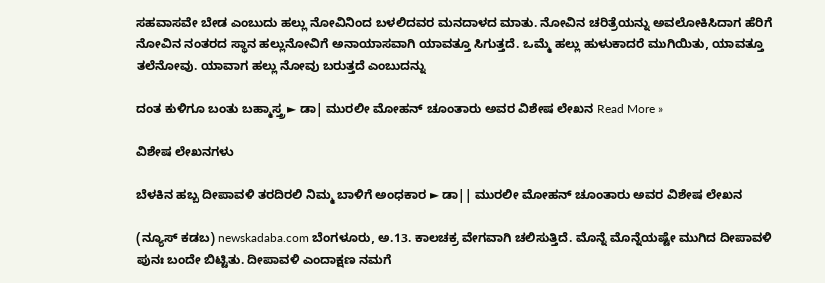ಸಹವಾಸವೇ ಬೇಡ ಎಂಬುದು ಹಲ್ಲು ನೋವಿನಿಂದ ಬಳಲಿದವರ ಮನದಾಳದ ಮಾತು. ನೋವಿನ ಚರಿತ್ರೆಯನ್ನು ಅವಲೋಕಿಸಿದಾಗ ಹೆರಿಗೆ ನೋವಿನ ನಂತರದ ಸ್ಥಾನ ಹಲ್ಲುನೋವಿಗೆ ಅನಾಯಾಸವಾಗಿ ಯಾವತ್ತೂ ಸಿಗುತ್ತದೆ. ಒಮ್ಮೆ ಹಲ್ಲು ಹುಳುಕಾದರೆ ಮುಗಿಯಿತು, ಯಾವತ್ತೂ ತಲೆನೋವು. ಯಾವಾಗ ಹಲ್ಲು ನೋವು ಬರುತ್ತದೆ ಎಂಬುದನ್ನು

ದಂತ ಕುಳಿಗೂ ಬಂತು ಬಹ್ಮಾಸ್ತ್ರ ► ಡಾ| ಮುರಲೀ ಮೋಹನ್ ಚೂಂತಾರು ಅವರ ವಿಶೇಷ ಲೇಖನ Read More »

ವಿಶೇಷ ಲೇಖನಗಳು

ಬೆಳಕಿನ ಹಬ್ಬ ದೀಪಾವಳಿ ತರದಿರಲಿ ನಿಮ್ಮ ಬಾಳಿಗೆ ಅಂಧಕಾರ ► ಡಾ|| ಮುರಲೀ ಮೋಹನ್ ಚೂಂತಾರು ಅವರ ವಿಶೇಷ ಲೇಖನ

(ನ್ಯೂಸ್ ಕಡಬ) newskadaba.com ಬೆಂಗಳೂರು, ಅ.13. ಕಾಲಚಕ್ರ ವೇಗವಾಗಿ ಚಲಿಸುತ್ತಿದೆ. ಮೊನ್ನೆ ಮೊನ್ನೆಯಷ್ಟೇ ಮುಗಿದ ದೀಪಾವಳಿ ಪುನಃ ಬಂದೇ ಬಿಟ್ಟಿತು. ದೀಪಾವಳಿ ಎಂದಾಕ್ಷಣ ನಮಗೆ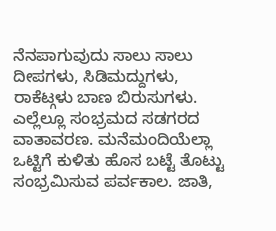ನೆನಪಾಗುವುದು ಸಾಲು ಸಾಲು ದೀಪಗಳು, ಸಿಡಿಮದ್ದುಗಳು, ರಾಕೆಟ್ಗಳು ಬಾಣ ಬಿರುಸುಗಳು. ಎಲ್ಲೆಲ್ಲೂ ಸಂಭ್ರಮದ ಸಡಗರದ ವಾತಾವರಣ. ಮನೆಮಂದಿಯೆಲ್ಲಾ ಒಟ್ಟಿಗೆ ಕುಳಿತು ಹೊಸ ಬಟ್ಟೆ ತೊಟ್ಟು ಸಂಭ್ರಮಿಸುವ ಪರ್ವಕಾಲ. ಜಾತಿ,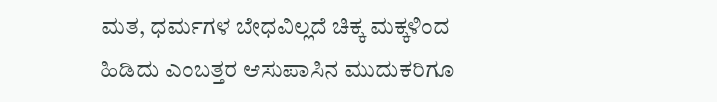ಮತ, ಧರ್ಮಗಳ ಬೇಧವಿಲ್ಲದೆ ಚಿಕ್ಕ ಮಕ್ಕಳಿಂದ ಹಿಡಿದು ಎಂಬತ್ತರ ಆಸುಪಾಸಿನ ಮುದುಕರಿಗೂ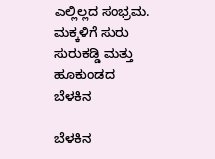ಎಲ್ಲಿಲ್ಲದ ಸಂಭ್ರಮ. ಮಕ್ಕಳಿಗೆ ಸುರು ಸುರುಕಡ್ಡಿ ಮತ್ತು ಹೂಕುಂಡದ ಬೆಳಕಿನ

ಬೆಳಕಿನ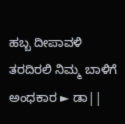ಹಬ್ಬ ದೀಪಾವಳಿ ತರದಿರಲಿ ನಿಮ್ಮ ಬಾಳಿಗೆ ಅಂಧಕಾರ ► ಡಾ||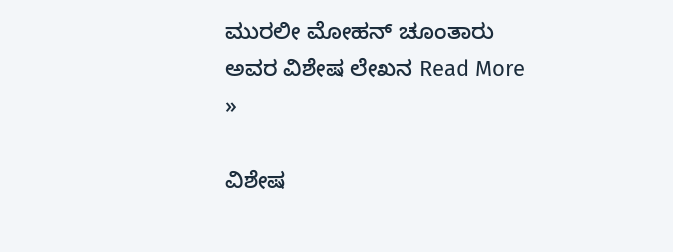ಮುರಲೀ ಮೋಹನ್ ಚೂಂತಾರು ಅವರ ವಿಶೇಷ ಲೇಖನ Read More »

ವಿಶೇಷ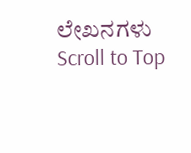ಲೇಖನಗಳು
Scroll to Top